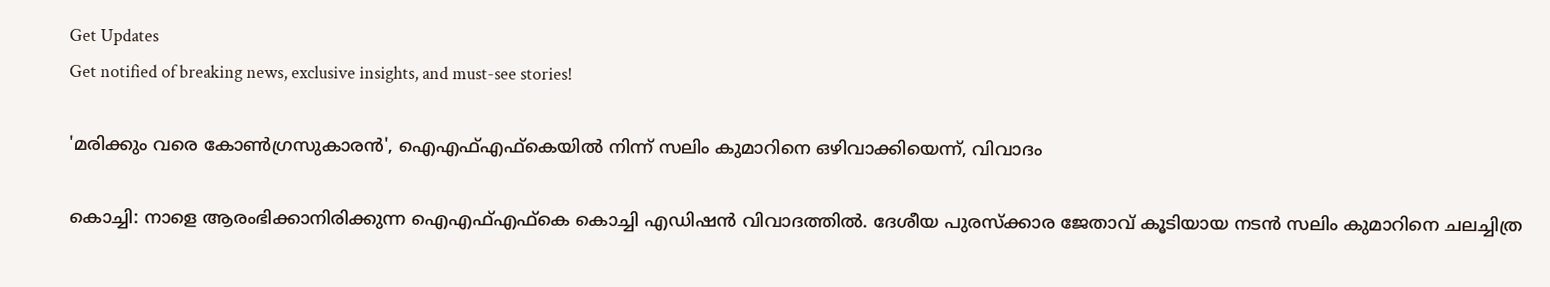Get Updates
Get notified of breaking news, exclusive insights, and must-see stories!

'മരിക്കും വരെ കോൺഗ്രസുകാരൻ', ഐഎഫ്എഫ്‌കെയിൽ നിന്ന് സലിം കുമാറിനെ ഒഴിവാക്കിയെന്ന്, വിവാദം

കൊച്ചി: നാളെ ആരംഭിക്കാനിരിക്കുന്ന ഐഎഫ്എഫ്‌കെ കൊച്ചി എഡിഷന്‍ വിവാദത്തില്‍. ദേശീയ പുരസ്‌ക്കാര ജേതാവ് കൂടിയായ നടന്‍ സലിം കുമാറിനെ ചലച്ചിത്ര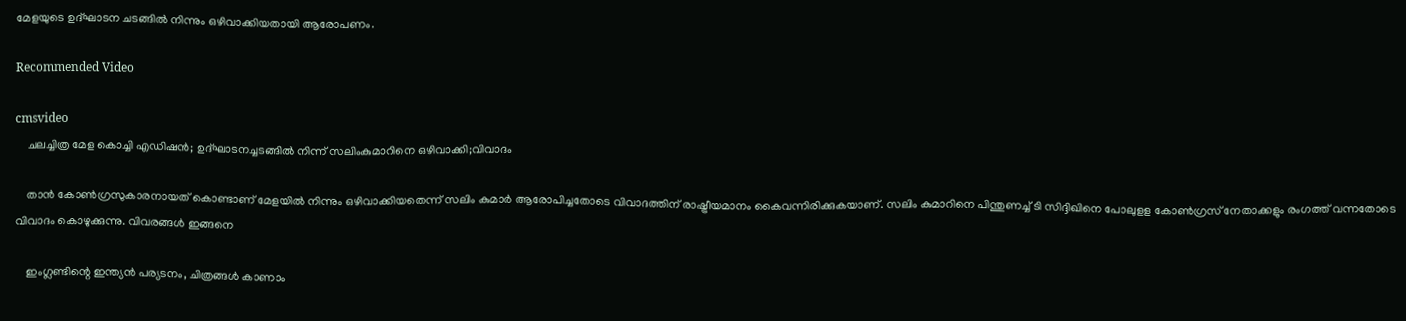മേളയുടെ ഉദ്ഘാടന ചടങ്ങില്‍ നിന്നും ഒഴിവാക്കിയതായി ആരോപണം.

Recommended Video

cmsvideo
    ചലച്ചിത്ര മേള കൊച്ചി എഡിഷൻ; ഉദ്ഘാടനച്ചടങ്ങില്‍ നിന്ന് സലിംകുമാറിനെ ഒഴിവാക്കി;വിവാദം

    താന്‍ കോണ്‍ഗ്രസുകാരനായത് കൊണ്ടാണ് മേളയില്‍ നിന്നും ഒഴിവാക്കിയതെന്ന് സലിം കുമാര്‍ ആരോപിച്ചതോടെ വിവാദത്തിന് രാഷ്ട്രീയമാനം കൈവന്നിരിക്കുകയാണ്. സലിം കുമാറിനെ പിന്തുണച്ച് ടി സിദ്ദിഖിനെ പോലുളള കോണ്‍ഗ്രസ് നേതാക്കളും രംഗത്ത് വന്നതോടെ വിവാദം കൊഴുക്കുന്നു. വിവരങ്ങള്‍ ഇങ്ങനെ

    ഇംഗ്ലണ്ടിന്റെ ഇന്ത്യന്‍ പര്യടനം, ചിത്രങ്ങള്‍ കാണാം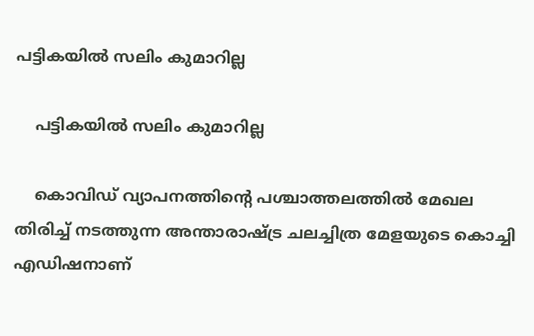പട്ടികയിൽ സലിം കുമാറില്ല

    പട്ടികയിൽ സലിം കുമാറില്ല

    കൊവിഡ് വ്യാപനത്തിന്റെ പശ്ചാത്തലത്തില്‍ മേഖല തിരിച്ച് നടത്തുന്ന അന്താരാഷ്ട്ര ചലച്ചിത്ര മേളയുടെ കൊച്ചി എഡിഷനാണ്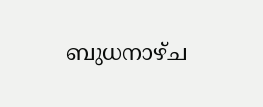ബുധനാഴ്ച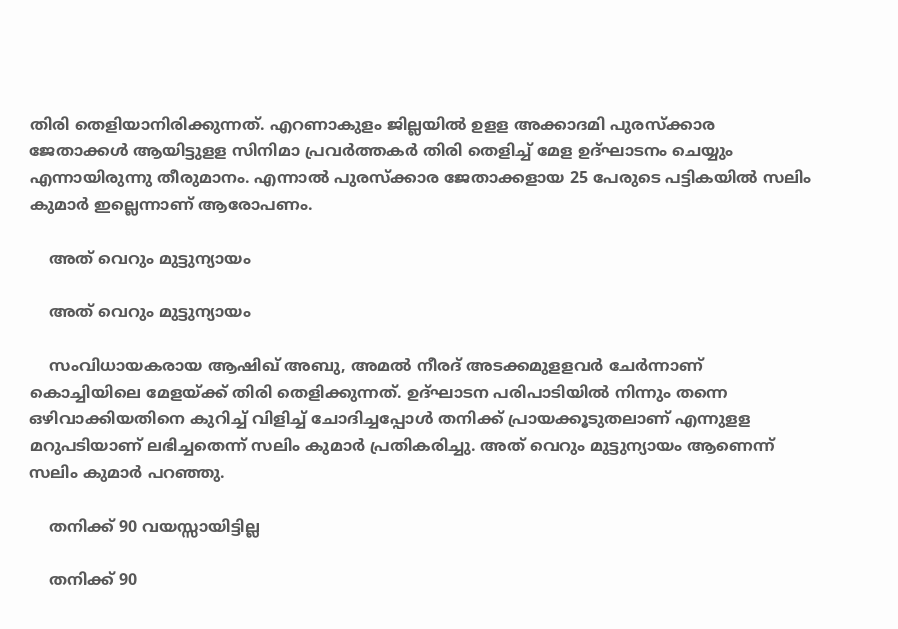തിരി തെളിയാനിരിക്കുന്നത്. എറണാകുളം ജില്ലയില്‍ ഉളള അക്കാദമി പുരസ്‌ക്കാര ജേതാക്കള്‍ ആയിട്ടുളള സിനിമാ പ്രവര്‍ത്തകര്‍ തിരി തെളിച്ച് മേള ഉദ്ഘാടനം ചെയ്യും എന്നായിരുന്നു തീരുമാനം. എന്നാല്‍ പുരസ്‌ക്കാര ജേതാക്കളായ 25 പേരുടെ പട്ടികയില്‍ സലിം കുമാര്‍ ഇല്ലെന്നാണ് ആരോപണം.

    അത് വെറും മുട്ടുന്യായം

    അത് വെറും മുട്ടുന്യായം

    സംവിധായകരായ ആഷിഖ് അബു, അമല്‍ നീരദ് അടക്കമുളളവര്‍ ചേര്‍ന്നാണ് കൊച്ചിയിലെ മേളയ്ക്ക് തിരി തെളിക്കുന്നത്. ഉദ്ഘാടന പരിപാടിയില്‍ നിന്നും തന്നെ ഒഴിവാക്കിയതിനെ കുറിച്ച് വിളിച്ച് ചോദിച്ചപ്പോള്‍ തനിക്ക് പ്രായക്കൂടുതലാണ് എന്നുളള മറുപടിയാണ് ലഭിച്ചതെന്ന് സലിം കുമാര്‍ പ്രതികരിച്ചു. അത് വെറും മുട്ടുന്യായം ആണെന്ന് സലിം കുമാര്‍ പറഞ്ഞു.

    തനിക്ക് 90 വയസ്സായിട്ടില്ല

    തനിക്ക് 90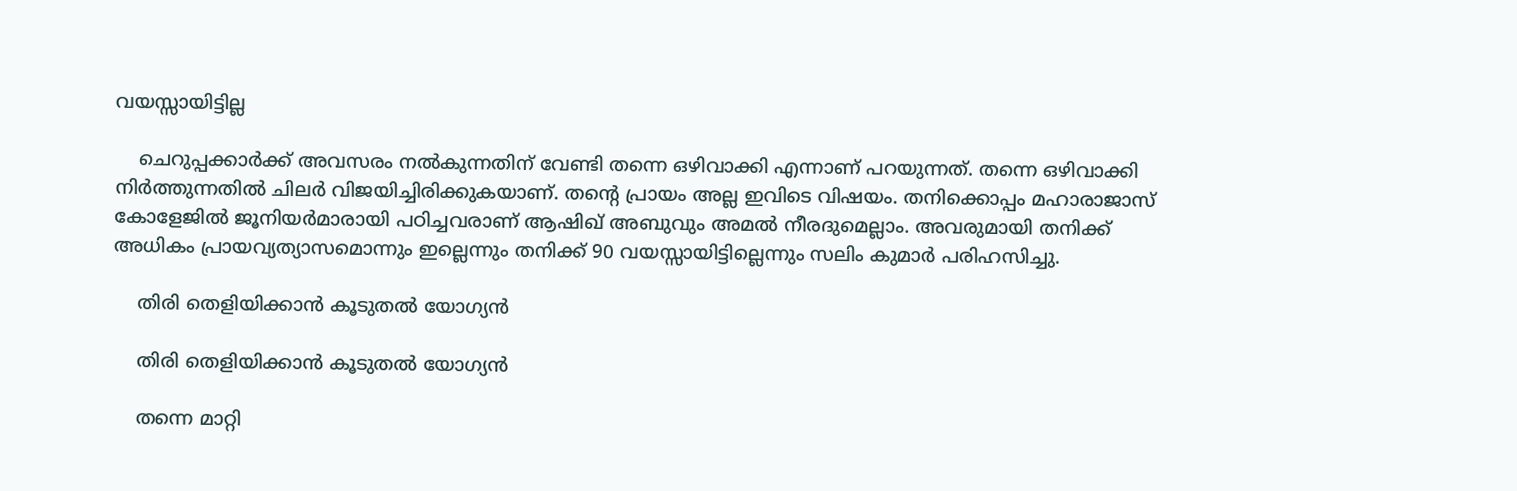വയസ്സായിട്ടില്ല

    ചെറുപ്പക്കാര്‍ക്ക് അവസരം നല്‍കുന്നതിന് വേണ്ടി തന്നെ ഒഴിവാക്കി എന്നാണ് പറയുന്നത്. തന്നെ ഒഴിവാക്കി നിര്‍ത്തുന്നതില്‍ ചിലര്‍ വിജയിച്ചിരിക്കുകയാണ്. തന്റെ പ്രായം അല്ല ഇവിടെ വിഷയം. തനിക്കൊപ്പം മഹാരാജാസ് കോളേജില്‍ ജൂനിയര്‍മാരായി പഠിച്ചവരാണ് ആഷിഖ് അബുവും അമല്‍ നീരദുമെല്ലാം. അവരുമായി തനിക്ക് അധികം പ്രായവ്യത്യാസമൊന്നും ഇല്ലെന്നും തനിക്ക് 90 വയസ്സായിട്ടില്ലെന്നും സലിം കുമാര്‍ പരിഹസിച്ചു.

    തിരി തെളിയിക്കാന്‍ കൂടുതല്‍ യോഗ്യന്‍

    തിരി തെളിയിക്കാന്‍ കൂടുതല്‍ യോഗ്യന്‍

    തന്നെ മാറ്റി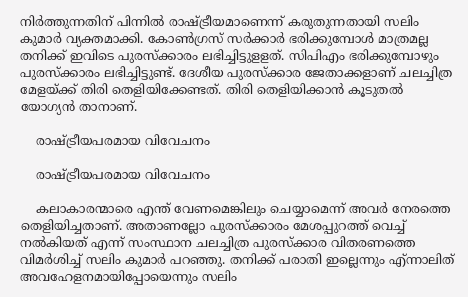നിര്‍ത്തുന്നതിന് പിന്നില്‍ രാഷ്ട്രീയമാണെന്ന് കരുതുന്നതായി സലിം കുമാര്‍ വ്യക്തമാക്കി. കോണ്‍ഗ്രസ് സര്‍ക്കാര്‍ ഭരിക്കുമ്പോള്‍ മാത്രമല്ല തനിക്ക് ഇവിടെ പുരസ്‌ക്കാരം ലഭിച്ചിട്ടുളളത്. സിപിഎം ഭരിക്കുമ്പോഴും പുരസ്‌ക്കാരം ലഭിച്ചിട്ടുണ്ട്. ദേശീയ പുരസ്‌ക്കാര ജേതാക്കളാണ് ചലച്ചിത്ര മേളയ്ക്ക് തിരി തെളിയിക്കേണ്ടത്. തിരി തെളിയിക്കാന്‍ കൂടുതല്‍ യോഗ്യന്‍ താനാണ്.

    രാഷ്ട്രീയപരമായ വിവേചനം

    രാഷ്ട്രീയപരമായ വിവേചനം

    കലാകാരന്മാരെ എന്ത് വേണമെങ്കിലും ചെയ്യാമെന്ന് അവര്‍ നേരത്തെ തെളിയിച്ചതാണ്. അതാണല്ലോ പുരസ്‌ക്കാരം മേശപ്പുറത്ത് വെച്ച് നല്‍കിയത് എന്ന് സംസ്ഥാന ചലച്ചിത്ര പുരസ്‌ക്കാര വിതരണത്തെ വിമര്‍ശിച്ച് സലിം കുമാര്‍ പറഞ്ഞു. തനിക്ക് പരാതി ഇല്ലെന്നും എ്ന്നാലിത് അവഹേളനമായിപ്പോയെന്നും സലിം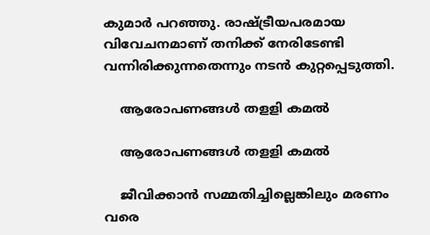കുമാര്‍ പറഞ്ഞു. രാഷ്ട്രീയപരമായ വിവേചനമാണ് തനിക്ക് നേരിടേണ്ടി വന്നിരിക്കുന്നതെന്നും നടന്‍ കുറ്റപ്പെടുത്തി.

    ആരോപണങ്ങള്‍ തളളി കമൽ

    ആരോപണങ്ങള്‍ തളളി കമൽ

    ജീവിക്കാന്‍ സമ്മതിച്ചില്ലെങ്കിലും മരണം വരെ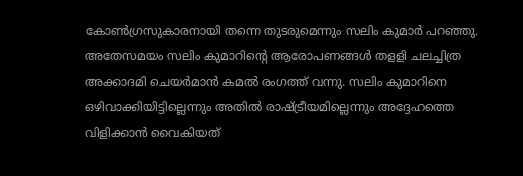കോണ്‍ഗ്രസുകാരനായി തന്നെ തുടരുമെന്നും സലിം കുമാര്‍ പറഞ്ഞു. അതേസമയം സലിം കുമാറിന്റെ ആരോപണങ്ങള്‍ തളളി ചലച്ചിത്ര അക്കാദമി ചെയര്‍മാന്‍ കമല്‍ രംഗത്ത് വന്നു. സലിം കുമാറിനെ ഒഴിവാക്കിയിട്ടില്ലെന്നും അതില്‍ രാഷ്ട്രീയമില്ലെന്നും അദ്ദേഹത്തെ വിളിക്കാന്‍ വൈകിയത്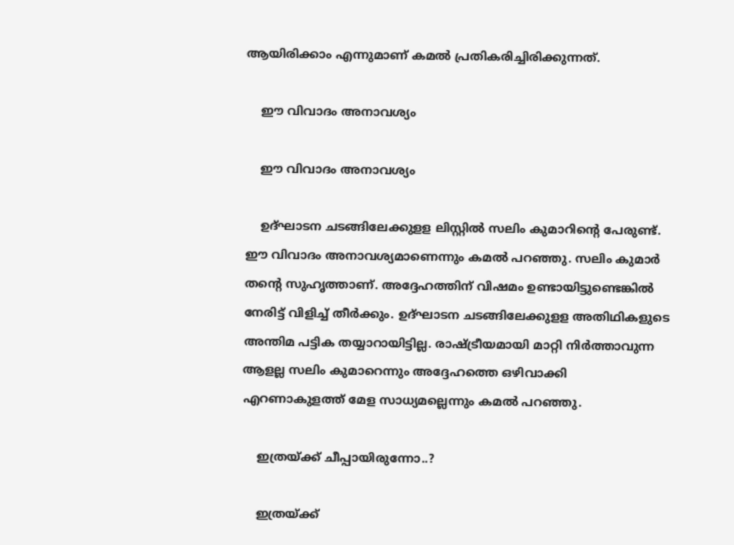ആയിരിക്കാം എന്നുമാണ് കമല്‍ പ്രതികരിച്ചിരിക്കുന്നത്.

    ഈ വിവാദം അനാവശ്യം

    ഈ വിവാദം അനാവശ്യം

    ഉദ്ഘാടന ചടങ്ങിലേക്കുളള ലിസ്റ്റില്‍ സലിം കുമാറിന്റെ പേരുണ്ട്. ഈ വിവാദം അനാവശ്യമാണെന്നും കമല്‍ പറഞ്ഞു. സലിം കുമാര്‍ തന്റെ സുഹൃത്താണ്. അദ്ദേഹത്തിന് വിഷമം ഉണ്ടായിട്ടുണ്ടെങ്കില്‍ നേരിട്ട് വിളിച്ച് തീര്‍ക്കും. ഉദ്ഘാടന ചടങ്ങിലേക്കുളള അതിഥികളുടെ അന്തിമ പട്ടിക തയ്യാറായിട്ടില്ല. രാഷ്ട്രീയമായി മാറ്റി നിര്‍ത്താവുന്ന ആളല്ല സലിം കുമാറെന്നും അദ്ദേഹത്തെ ഒഴിവാക്കി എറണാകുളത്ത് മേള സാധ്യമല്ലെന്നും കമല്‍ പറഞ്ഞു.

    ഇത്രയ്ക്ക്‌ ചീപ്പായിരുന്നോ..?

    ഇത്രയ്ക്ക്‌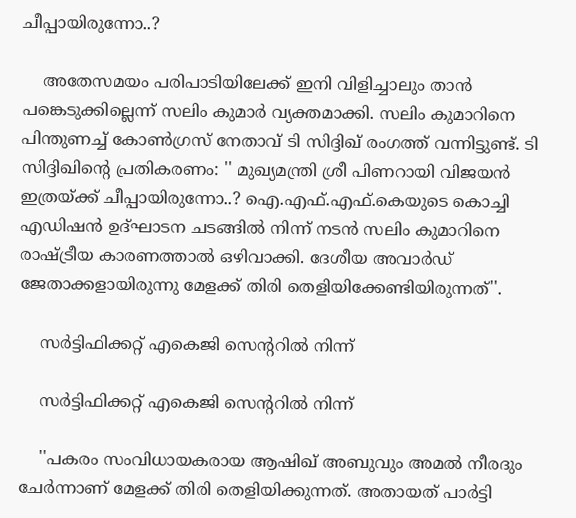ചീപ്പായിരുന്നോ..?

    അതേസമയം പരിപാടിയിലേക്ക് ഇനി വിളിച്ചാലും താൻ പങ്കെടുക്കില്ലെന്ന് സലിം കുമാർ വ്യക്തമാക്കി. സലിം കുമാറിനെ പിന്തുണച്ച് കോൺഗ്രസ് നേതാവ് ടി സിദ്ദിഖ് രംഗത്ത് വന്നിട്ടുണ്ട്. ടി സിദ്ദിഖിന്റെ പ്രതികരണം: '' മുഖ്യമന്ത്രി ശ്രീ പിണറായി വിജയൻ ഇത്രയ്ക്ക്‌ ചീപ്പായിരുന്നോ..? ഐ.എഫ്.എഫ്.കെയുടെ കൊച്ചി എഡിഷൻ ഉദ്ഘാടന ചടങ്ങിൽ നിന്ന് നടൻ സലിം കുമാറിനെ രാഷ്ട്രീയ കാരണത്താൽ ഒഴിവാക്കി. ദേശീയ അവാർഡ് ജേതാക്കളായിരുന്നു മേളക്ക് തിരി തെളിയിക്കേണ്ടിയിരുന്നത്''.

    സർട്ടിഫിക്കറ്റ്‌ എകെജി സെന്ററിൽ നിന്ന്

    സർട്ടിഫിക്കറ്റ്‌ എകെജി സെന്ററിൽ നിന്ന്

    ''പകരം സംവിധായകരായ ആഷിഖ് അബുവും അമല്‍ നീരദും ചേര്‍ന്നാണ് മേളക്ക് തിരി തെളിയിക്കുന്നത്. അതായത്‌ പാർട്ടി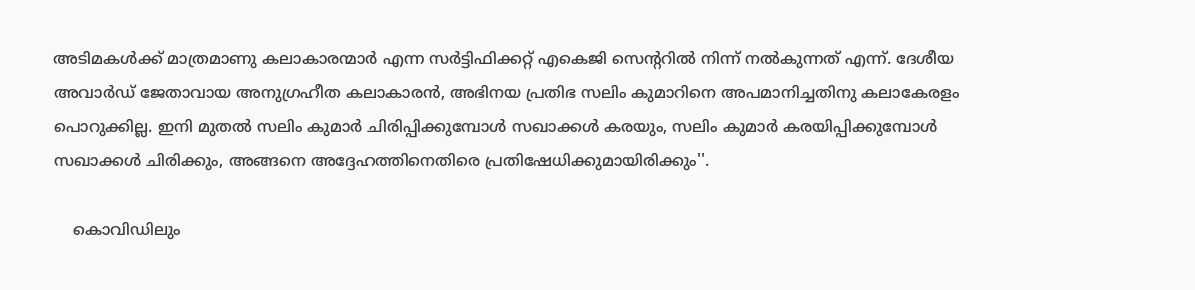അടിമകൾക്ക്‌ മാത്രമാണു കലാകാരന്മാർ എന്ന സർട്ടിഫിക്കറ്റ്‌ എകെജി സെന്ററിൽ നിന്ന് നൽകുന്നത്‌ എന്ന്. ദേശീയ അവാർഡ്‌ ജേതാവായ അനുഗ്രഹീത കലാകാരൻ, അഭിനയ പ്രതിഭ സലിം കുമാറിനെ അപമാനിച്ചതിനു കലാകേരളം പൊറുക്കില്ല. ഇനി മുതൽ സലിം കുമാർ ചിരിപ്പിക്കുമ്പോൾ സഖാക്കൾ കരയും, സലിം കുമാർ കരയിപ്പിക്കുമ്പോൾ സഖാക്കൾ ചിരിക്കും, അങ്ങനെ അദ്ദേഹത്തിനെതിരെ പ്രതിഷേധിക്കുമായിരിക്കും''.

    കൊവിഡിലും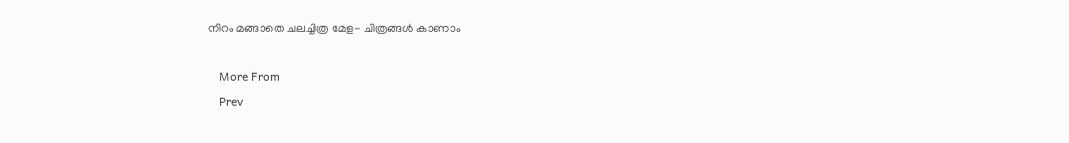നിറം മങ്ങാതെ ചലച്ചിത്ര മേള- ചിത്രങ്ങൾ കാണാം

    More From
    Prev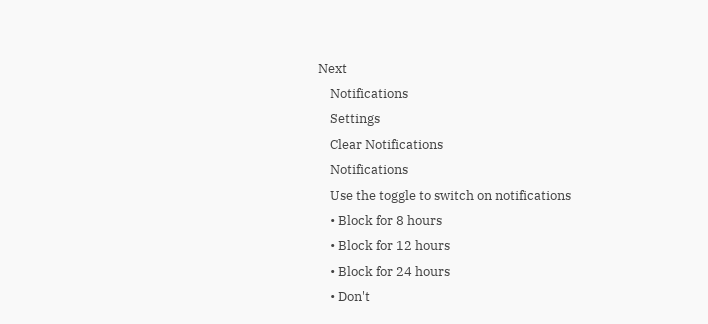Next
    Notifications
    Settings
    Clear Notifications
    Notifications
    Use the toggle to switch on notifications
    • Block for 8 hours
    • Block for 12 hours
    • Block for 24 hours
    • Don't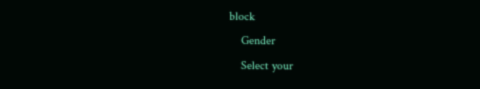block
    Gender
    Select your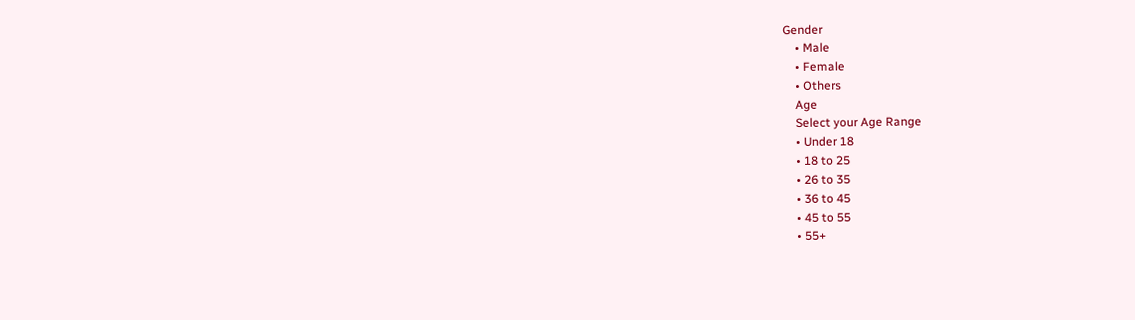Gender
    • Male
    • Female
    • Others
    Age
    Select your Age Range
    • Under 18
    • 18 to 25
    • 26 to 35
    • 36 to 45
    • 45 to 55
    • 55+